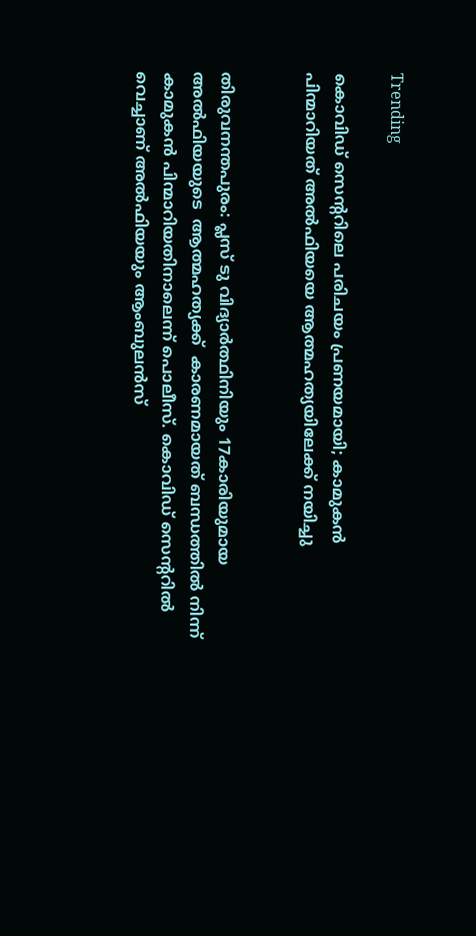Trending

കൊവിഡ് സെന്ററിലെ പരിചയം പ്രണയമായി; കാമുകന്‍ പിന്മാറിയത് അല്‍ഫിയയെ ആത്മഹത്യയിലേക്ക് നയിച്ചു


തിരുവനന്തപുരം: പ്ലസ് ടു വിദ്യാര്‍ത്ഥിനിയും 17കാരിയുമായ അല്‍ഫിയയുടെ  ആത്മഹത്യക്ക്  കാരണമായത് ബന്ധത്തില്‍ നിന്ന് കാമുകന്‍ പിന്മാറിയതിനാലെന്ന് പൊലീസ്. കൊവിഡ് സെന്ററില്‍  വെച്ചാണ് അല്‍ഫിയയും ആംബുലന്‍സ്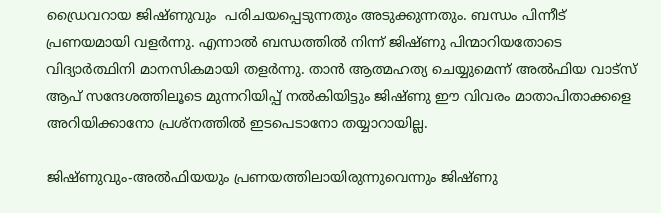ഡ്രൈവറായ ജിഷ്ണുവും  പരിചയപ്പെടുന്നതും അടുക്കുന്നതും. ബന്ധം പിന്നീട് പ്രണയമായി വളര്‍ന്നു. എന്നാല്‍ ബന്ധത്തില്‍ നിന്ന് ജിഷ്ണു പിന്മാറിയതോടെ വിദ്യാര്‍ത്ഥിനി മാനസികമായി തളര്‍ന്നു. താന്‍ ആത്മഹത്യ ചെയ്യുമെന്ന് അല്‍ഫിയ വാട്‌സ് ആപ് സന്ദേശത്തിലൂടെ മുന്നറിയിപ്പ് നല്‍കിയിട്ടും ജിഷ്ണു ഈ വിവരം മാതാപിതാക്കളെ അറിയിക്കാനോ പ്രശ്‌നത്തില്‍ ഇടപെടാനോ തയ്യാറായില്ല.

ജിഷ്ണുവും-അല്‍ഫിയയും പ്രണയത്തിലായിരുന്നുവെന്നും ജിഷ്ണു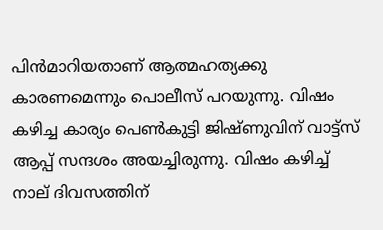പിന്‍മാറിയതാണ് ആത്മഹത്യക്കു കാരണമെന്നും പൊലീസ് പറയുന്നു. വിഷം കഴിച്ച കാര്യം പെണ്‍കുട്ടി ജിഷ്ണുവിന് വാട്ട്സ് ആപ്പ് സന്ദശം അയച്ചിരുന്നു. വിഷം കഴിച്ച് നാല് ദിവസത്തിന്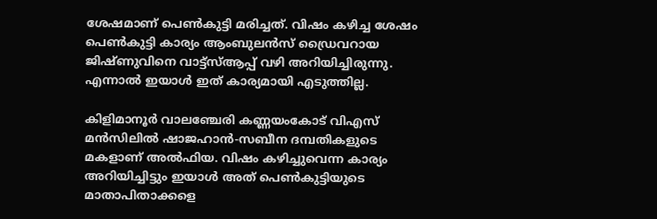ശേഷമാണ് പെണ്‍കുട്ടി മരിച്ചത്. വിഷം കഴിച്ച ശേഷം പെണ്‍കുട്ടി കാര്യം ആംബുലന്‍സ് ഡ്രൈവറായ ജിഷ്ണുവിനെ വാട്ട്‌സ്ആപ്പ് വഴി അറിയിച്ചിരുന്നു. എന്നാല്‍ ഇയാള്‍ ഇത് കാര്യമായി എടുത്തില്ല.

കിളിമാനൂര്‍ വാലഞ്ചേരി കണ്ണയംകോട് വിഎസ് മന്‍സിലില്‍ ഷാജഹാന്‍-സബീന ദമ്പതികളുടെ മകളാണ് അല്‍ഫിയ. വിഷം കഴിച്ചുവെന്ന കാര്യം അറിയിച്ചിട്ടും ഇയാള്‍ അത് പെണ്‍കുട്ടിയുടെ മാതാപിതാക്കളെ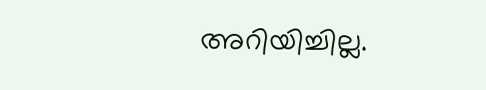അറിയിച്ചില്ല.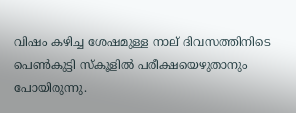വിഷം കഴിച്ച ശേഷമുള്ള നാല് ദിവസത്തിനിടെ പെണ്‍കുട്ടി സ്‌കൂളില്‍ പരീക്ഷയെഴുതാനും പോയിരുന്നു.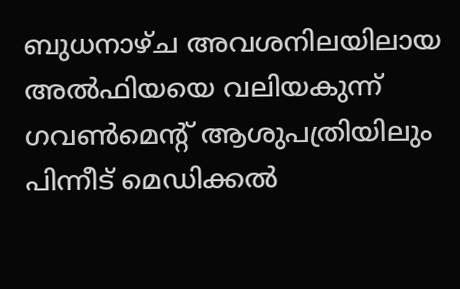ബുധനാഴ്ച അവശനിലയിലായ അല്‍ഫിയയെ വലിയകുന്ന് ഗവണ്‍മെന്റ് ആശുപത്രിയിലും പിന്നീട് മെഡിക്കല്‍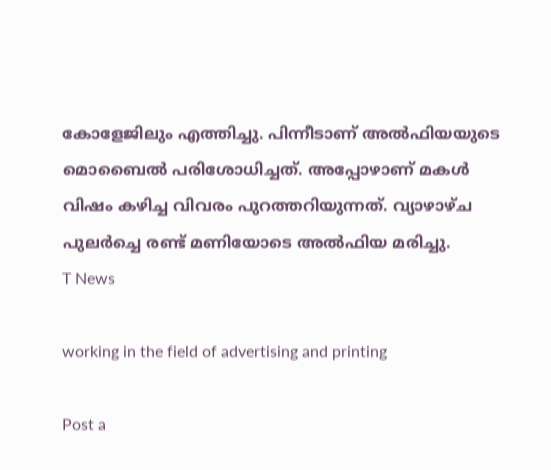കോളേജിലും എത്തിച്ചു. പിന്നീടാണ് അല്‍ഫിയയുടെ മൊബൈല്‍ പരിശോധിച്ചത്. അപ്പോഴാണ് മകള്‍ വിഷം കഴിച്ച വിവരം പുറത്തറിയുന്നത്. വ്യാഴാഴ്ച പുലര്‍ച്ചെ രണ്ട് മണിയോടെ അല്‍ഫിയ മരിച്ചു.
T News

working in the field of advertising and printing

Post a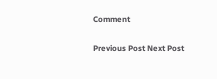Comment

Previous Post Next Post